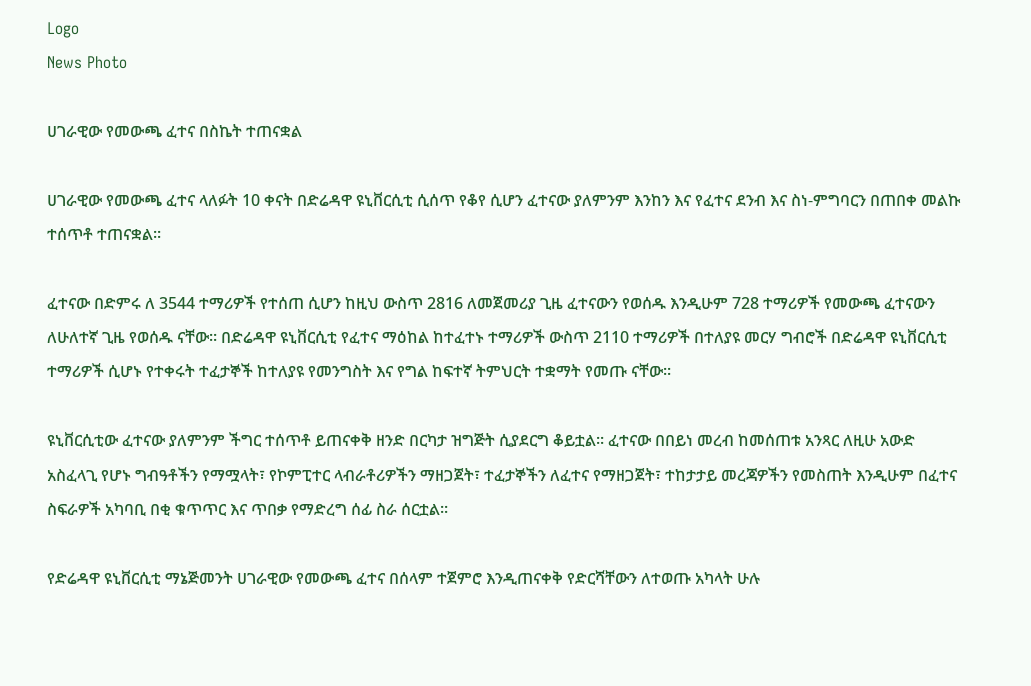Logo
News Photo

ሀገራዊው የመውጫ ፈተና በስኬት ተጠናቋል

ሀገራዊው የመውጫ ፈተና ላለፉት 10 ቀናት በድሬዳዋ ዩኒቨርሲቲ ሲሰጥ የቆየ ሲሆን ፈተናው ያለምንም እንከን እና የፈተና ደንብ እና ስነ-ምግባርን በጠበቀ መልኩ ተሰጥቶ ተጠናቋል፡፡

ፈተናው በድምሩ ለ 3544 ተማሪዎች የተሰጠ ሲሆን ከዚህ ውስጥ 2816 ለመጀመሪያ ጊዜ ፈተናውን የወሰዱ እንዲሁም 728 ተማሪዎች የመውጫ ፈተናውን ለሁለተኛ ጊዜ የወሰዱ ናቸው፡፡ በድሬዳዋ ዩኒቨርሲቲ የፈተና ማዕከል ከተፈተኑ ተማሪዎች ውስጥ 2110 ተማሪዎች በተለያዩ መርሃ ግብሮች በድሬዳዋ ዩኒቨርሲቲ ተማሪዎች ሲሆኑ የተቀሩት ተፈታኞች ከተለያዩ የመንግስት እና የግል ከፍተኛ ትምህርት ተቋማት የመጡ ናቸው፡፡

ዩኒቨርሲቲው ፈተናው ያለምንም ችግር ተሰጥቶ ይጠናቀቅ ዘንድ በርካታ ዝግጅት ሲያደርግ ቆይቷል፡፡ ፈተናው በበይነ መረብ ከመሰጠቱ አንጻር ለዚሁ አውድ አስፈላጊ የሆኑ ግብዓቶችን የማሟላት፣ የኮምፒተር ላብራቶሪዎችን ማዘጋጀት፣ ተፈታኞችን ለፈተና የማዘጋጀት፣ ተከታታይ መረጃዎችን የመስጠት እንዲሁም በፈተና ስፍራዎች አካባቢ በቂ ቁጥጥር እና ጥበቃ የማድረግ ሰፊ ስራ ሰርቷል፡፡

የድሬዳዋ ዩኒቨርሲቲ ማኔጅመንት ሀገራዊው የመውጫ ፈተና በሰላም ተጀምሮ እንዲጠናቀቅ የድርሻቸውን ለተወጡ አካላት ሁሉ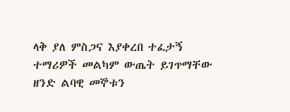ላቅ ያለ ምስጋና እያቀረበ ተፈታኝ ተማሪዎች መልካም ውጤት ይገጥማቸው ዘንድ ልባዊ መኞቱን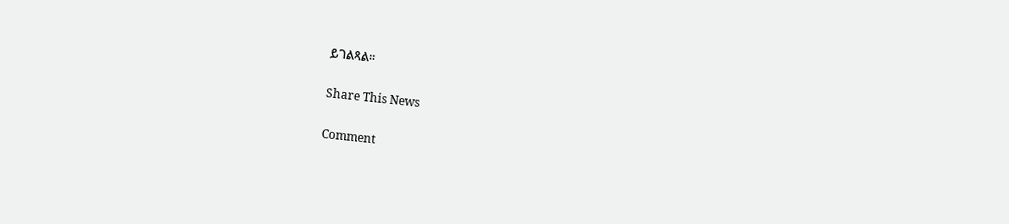ይገልጻል፡፡

Share This News

Comment